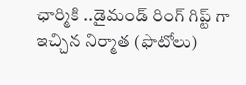ఛార్మికి ..డైమండ్ రింగ్ గిప్ట్ గా ఇచ్చిన నిర్మాత (ఫొటోలు)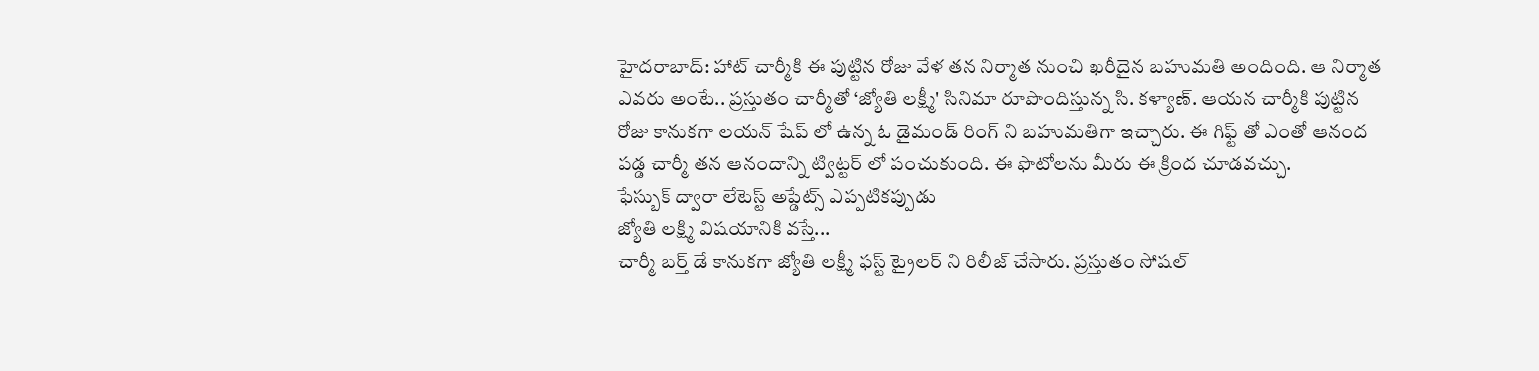హైదరాబాద్: హాట్ చార్మీకి ఈ పుట్టిన రోజు వేళ తన నిర్మాత నుంచి ఖరీదైన బహుమతి అందింది. ఆ నిర్మాత ఎవరు అంటే.. ప్రస్తుతం చార్మీతో ‘జ్యోతి లక్ష్మీ' సినిమా రూపొందిస్తున్న సి. కళ్యాణ్. ఆయన చార్మీకి పుట్టిన రోజు కానుకగా లయన్ షేప్ లో ఉన్న ఓ డైమండ్ రింగ్ ని బహుమతిగా ఇచ్చారు. ఈ గిఫ్ట్ తో ఎంతో ఆనంద పడ్డ చార్మీ తన ఆనందాన్ని ట్విట్టర్ లో పంచుకుంది. ఈ ఫొటోలను మీరు ఈ క్రింద చూడవచ్చు.
ఫేస్బుక్ ద్వారా లేటెస్ట్ అప్డేట్స్ ఎప్పటికప్పుడు
జ్యోతి లక్ష్మి విషయానికి వస్తే...
చార్మీ బర్త్ డే కానుకగా జ్యోతి లక్ష్మీ ఫస్ట్ ట్రైలర్ ని రిలీజ్ చేసారు. ప్రస్తుతం సోషల్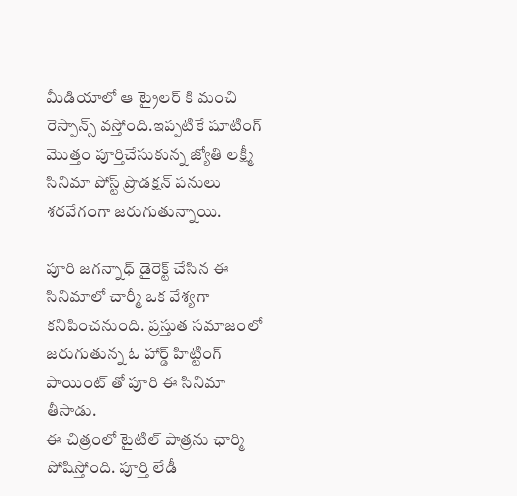మీడియాలో ఆ ట్రైలర్ కి మంచి రెస్పాన్స్ వస్తోంది.ఇప్పటికే షూటింగ్ మొత్తం పూర్తిచేసుకున్న జ్యోతి లక్ష్మీ సినిమా పోస్ట్ ప్రొడక్షన్ పనులు శరవేగంగా జరుగుతున్నాయి.

పూరి జగన్నాధ్ డైరెక్ట్ చేసిన ఈ సినిమాలో చార్మీ ఒక వేశ్యగా కనిపించనుంది. ప్రస్తుత సమాజంలో జరుగుతున్న ఓ హార్డ్ హిట్టింగ్ పాయింట్ తో పూరి ఈ సినిమా తీసాడు.
ఈ చిత్రంలో టైటిల్ పాత్రను ఛార్మి పోషిస్తోంది. పూర్తి లేడీ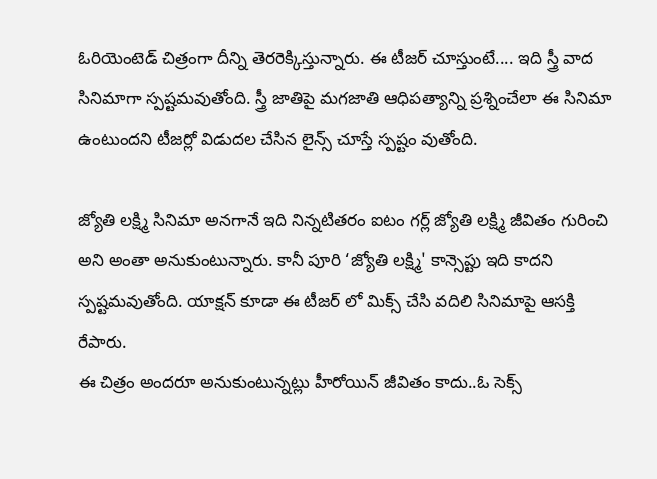ఓరియెంటెడ్ చిత్రంగా దీన్ని తెరరెక్కిస్తున్నారు. ఈ టీజర్ చూస్తుంటే.... ఇది స్త్రీ వాద సినిమాగా స్పష్టమవుతోంది. స్త్రీ జాతిపై మగజాతి ఆధిపత్యాన్ని ప్రశ్నించేలా ఈ సినిమా ఉంటుందని టీజర్లో విడుదల చేసిన లైన్స్ చూస్తే స్పష్టం వుతోంది.

జ్యోతి లక్ష్మి సినిమా అనగానే ఇది నిన్నటితరం ఐటం గర్ల్ జ్యోతి లక్ష్మి జీవితం గురించి అని అంతా అనుకుంటున్నారు. కానీ పూరి ‘జ్యోతి లక్ష్మి' కాన్సెప్టు ఇది కాదని స్పష్టమవుతోంది. యాక్షన్ కూడా ఈ టీజర్ లో మిక్స్ చేసి వదిలి సినిమాపై ఆసక్తి రేపారు.
ఈ చిత్రం అందరూ అనుకుంటున్నట్లు హీరోయిన్ జీవితం కాదు..ఓ సెక్స్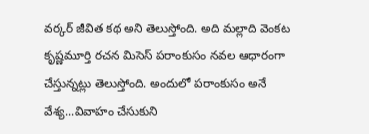వర్కర్ జీవిత కథ అని తెలుస్తోంది. అది మల్లాది వెంకట కృష్ణమూర్తి రచన మిసెస్ పరాంకుసం నవల ఆధారంగా చేస్తున్నట్లు తెలుస్తోంది. అందులో పరాంకుసం అనే వేశ్య...వివాహం చేసుకుని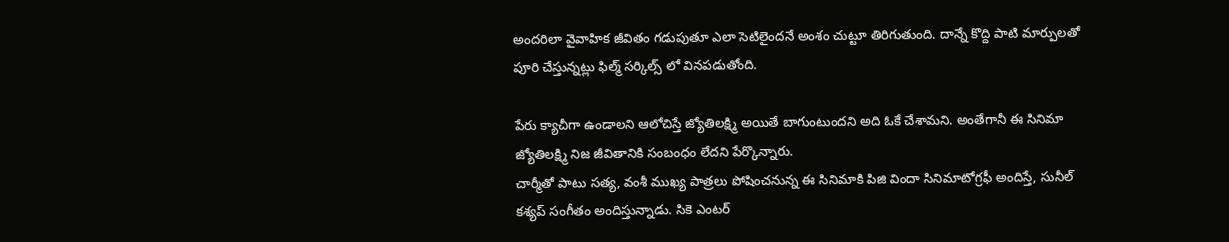అందరిలా వైవాహిక జీవితం గడుపుతూ ఎలా సెటిలైందనే అంశం చుట్టూ తిరిగుతుంది. దాన్నే కొద్ది పాటి మార్పులతో పూరి చేస్తున్నట్లు ఫిల్మ్ సర్కిల్స్ లో వినపడుతోంది.

పేరు క్యాచీగా ఉండాలని ఆలోచిస్తే జ్యోతిలక్ష్మి అయితే బాగుంటుందని అది ఓకే చేశామని. అంతేగానీ ఈ సినిమా జ్యోతిలక్ష్మి నిజ జీవితానికి సంబంధం లేదని పేర్కొన్నారు.
చార్మీతో పాటు సత్య, వంశీ ముఖ్య పాత్రలు పోషించనున్న ఈ సినిమాకి పిజి విందా సినిమాటోగ్రఫీ అందిస్తే, సునీల్ కశ్యప్ సంగీతం అందిస్తున్నాడు. సికె ఎంటర్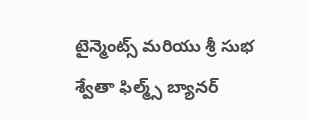టైన్మెంట్స్ మరియు శ్రీ సుభ శ్వేతా ఫిల్మ్స్ బ్యానర్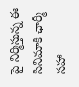పై నిర్మిస్తున్న ఈ సినిమాకి ఛార్మీ సహా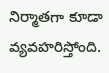నిర్మాతగా కూడా వ్యవహరిస్తోంది.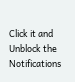Click it and Unblock the Notifications